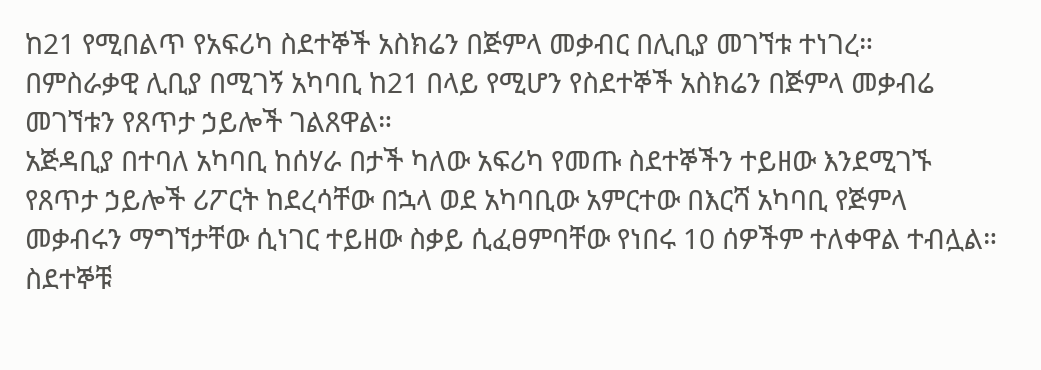ከ21 የሚበልጥ የአፍሪካ ስደተኞች አስክሬን በጅምላ መቃብር በሊቢያ መገኘቱ ተነገረ።
በምስራቃዊ ሊቢያ በሚገኝ አካባቢ ከ21 በላይ የሚሆን የስደተኞች አስክሬን በጅምላ መቃብሬ መገኘቱን የጸጥታ ኃይሎች ገልጸዋል።
አጅዳቢያ በተባለ አካባቢ ከሰሃራ በታች ካለው አፍሪካ የመጡ ስደተኞችን ተይዘው እንደሚገኙ የጸጥታ ኃይሎች ሪፖርት ከደረሳቸው በኋላ ወደ አካባቢው አምርተው በእርሻ አካባቢ የጅምላ መቃብሩን ማግኘታቸው ሲነገር ተይዘው ስቃይ ሲፈፀምባቸው የነበሩ 10 ሰዎችም ተለቀዋል ተብሏል።
ስደተኞቹ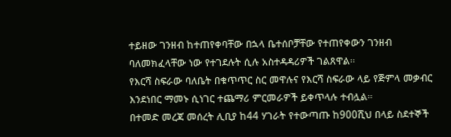ተይዘው ገንዘብ ከተጠየቀባቸው በኋላ ቤተሰቦቻቸው የተጠየቀውን ገንዘብ ባለመክፈላቸው ነው የተገደሉት ሲሉ አስተዳዳሪዎች ገልጸዋል።
የእርሻ ስፍራው ባለቤት በቁጥጥር ስር መዋሉና የእርሻ ስፍራው ላይ የጅምላ መቃብር እንደነበር ማመኑ ሲነገር ተጨማሪ ምርመራዎች ይቀጥላሉ ተብሏል።
በተመድ መረጃ መሰረት ሊቢያ ከ44 ሃገራት የተውጣጡ ከ900ሺህ በላይ ስደተኞች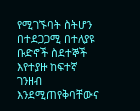የሚገኙባት ስትሆን በተደጋጋሚ በተለያዩ ቡድኖች ስደተኞች እየተያዙ ከፍተኛ ገንዘብ እንደሚጠየቅባቸውና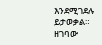እንደሚገደሉ ይታወቃል።
ዘገባው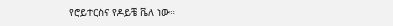የሮይተርስና የዶይቼ ቬለ ነው።